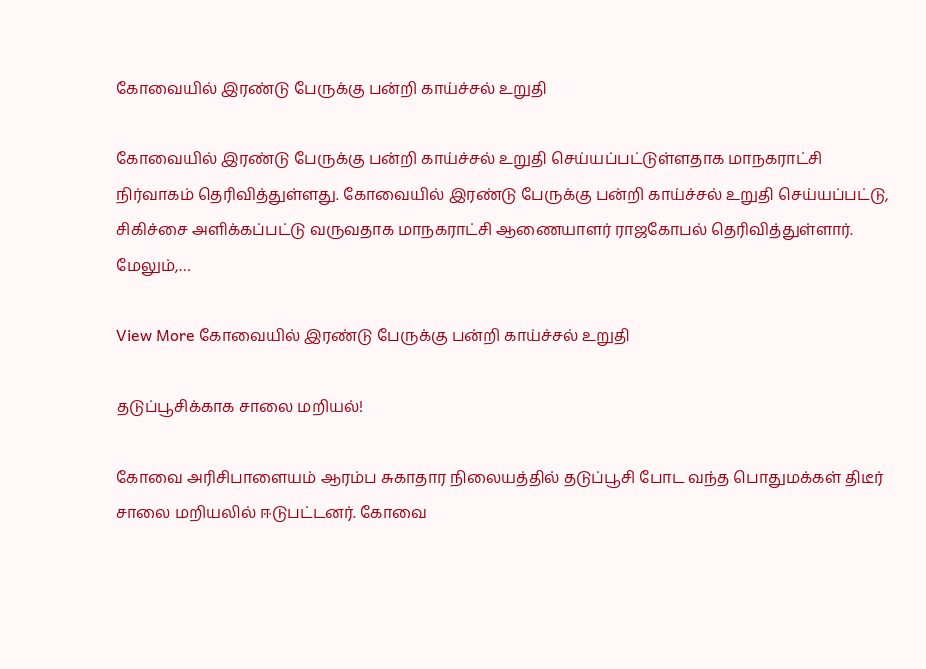கோவையில் இரண்டு பேருக்கு பன்றி காய்ச்சல் உறுதி

கோவையில் இரண்டு பேருக்கு பன்றி காய்ச்சல் உறுதி செய்யப்பட்டுள்ளதாக மாநகராட்சி நிர்வாகம் தெரிவித்துள்ளது. கோவையில் இரண்டு பேருக்கு பன்றி காய்ச்சல் உறுதி செய்யப்பட்டு, சிகிச்சை அளிக்கப்பட்டு வருவதாக மாநகராட்சி ஆணையாளர் ராஜகோபல் தெரிவித்துள்ளார். மேலும்,…

View More கோவையில் இரண்டு பேருக்கு பன்றி காய்ச்சல் உறுதி

தடுப்பூசிக்காக சாலை மறியல்!

கோவை அரிசிபாளையம் ஆரம்ப சுகாதார நிலையத்தில் தடுப்பூசி போட வந்த பொதுமக்கள் திடீர் சாலை மறியலில் ஈடுபட்டனர். கோவை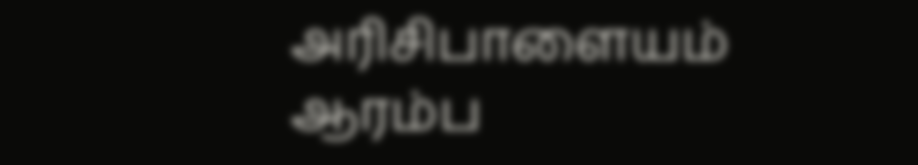அரிசிபாளையம் ஆரம்ப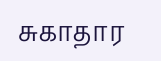சுகாதார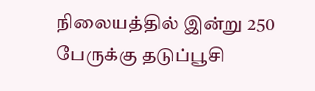நிலையத்தில் இன்று 250 பேருக்கு தடுப்பூசி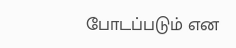போடப்படும் என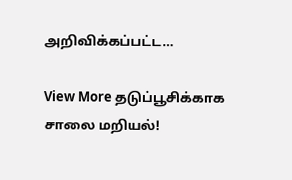அறிவிக்கப்பட்ட…

View More தடுப்பூசிக்காக சாலை மறியல்!